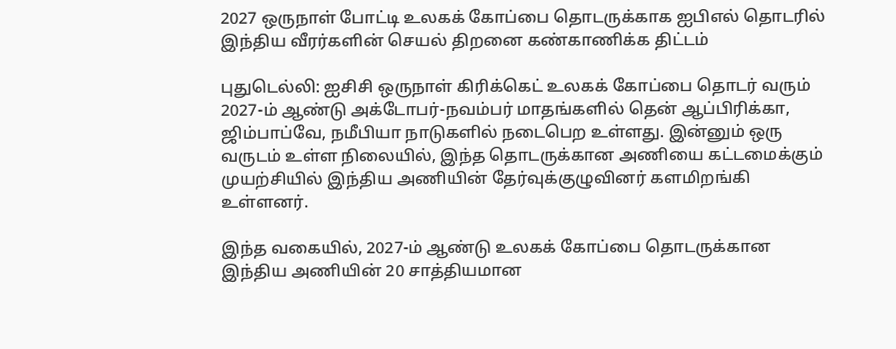2027 ஒருநாள் போட்டி உலகக் கோப்பை தொடருக்காக ஐபிஎல் தொடரில் இந்திய வீரர்களின் செயல் திறனை கண்காணிக்க திட்டம்

புதுடெல்லி: ஐசிசி ஒருநாள் கிரிக்கெட் உலகக் கோப்பை தொடர் வரும் 2027-ம் ஆண்டு அக்டோபர்-நவம்பர் மாதங்களில் தென் ஆப்பிரிக்கா, ஜிம்பாப்வே, நமீபியா நாடுகளில் நடைபெற உள்ளது. இன்னும் ஒரு வருடம் உள்ள நிலையில், இந்த தொடருக்கான அணியை கட்டமைக்கும் முயற்சியில் இந்திய அணியின் தேர்வுக்குழுவினர் களமிறங்கி உள்ளனர்.

இந்த வகையில், 2027-ம் ஆண்டு உலகக் கோப்பை தொடருக்கான இந்திய அணியின் 20 சாத்தியமான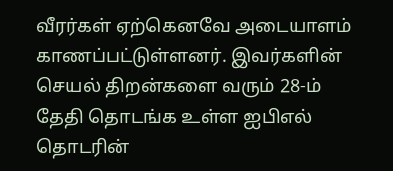வீரர்கள் ஏற்கெனவே அடையாளம் காணப்பட்டுள்ளனர். இவர்களின் செயல் திறன்களை வரும் 28-ம் தேதி தொடங்க உள்ள ஐபிஎல் தொடரின்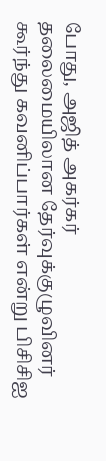போது, அஜித் அகர்கர் தலைமையிலான தேர்வுக்குழுவினர் கூர்ந்து கவனிப்பார்கள் என்று பிசிசிஐ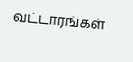வட்டாரங்கள்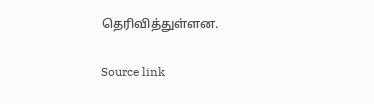தெரிவித்துள்ளன.

Source link